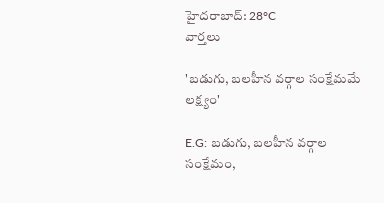హైదరాబాద్: 28°C
వార్తలు

'బడుగు, బలహీన వర్గాల సంక్షేమమే లక్ష్యం'

E.G: బడుగు, బలహీన వర్గాల సంక్షేమం,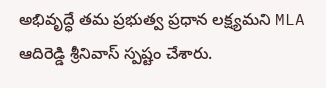అభివృద్ధే తమ ప్రభుత్వ ప్రధాన లక్ష్యమని MLA ఆదిరెడ్డి శ్రీనివాస్ స్పష్టం చేశారు.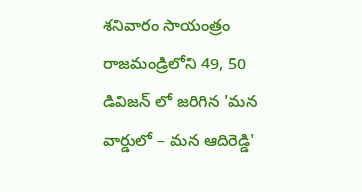శనివారం సాయంత్రం రాజమండ్రిలోని 49, 50 డివిజన్ లో జరిగిన 'మన వార్డులో – మన ఆదిరెడ్డి'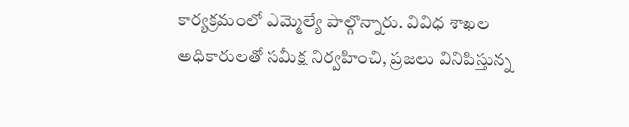కార్యక్రమంలో ఎమ్మెల్యే పాల్గొన్నారు. వివిధ శాఖల అధికారులతో సమీక్ష నిర్వహించి, ప్రజలు వినిపిస్తున్న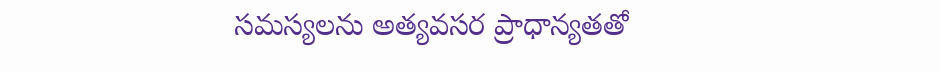సమస్యలను అత్యవసర ప్రాధాన్యతతో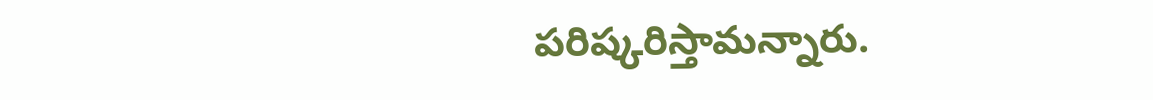పరిష్కరిస్తామన్నారు.